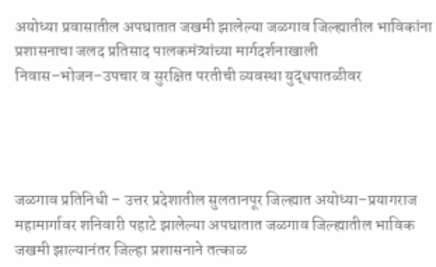अयोध्या प्रवासातील अपघातात जखमी झालेल्या जळगाव जिल्ह्यातील भाविकांना प्रशासनाचा जलद प्रतिसाद पालकमंत्र्यांच्या मार्गदर्शनाखाली निवास–भोजन–उपचार व सुरक्षित परतीची व्यवस्था युद्धपातळीवर




जळगाव प्रतिनिधी – उत्तर प्रदेशातील सुलतानपूर जिल्ह्यात अयोध्या–प्रयागराज महामार्गावर शनिवारी पहाटे झालेल्या अपघातात जळगाव जिल्ह्यातील भाविक जखमी झाल्यानंतर जिल्हा प्रशासनाने तत्काळ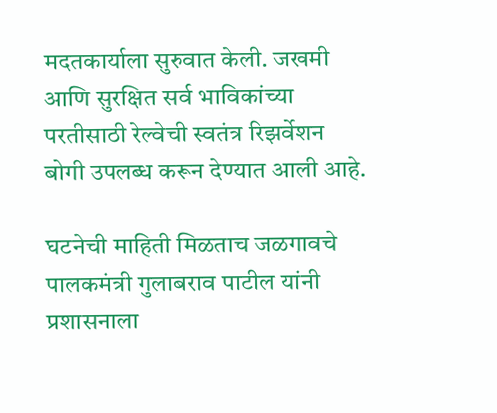मदतकार्याला सुरुवात केली. जखमी आणि सुरक्षित सर्व भाविकांच्या परतीसाठी रेल्वेची स्वतंत्र रिझर्वेशन बोगी उपलब्ध करून देण्यात आली आहे.

घटनेची माहिती मिळताच जळगावचे पालकमंत्री गुलाबराव पाटील यांनी प्रशासनाला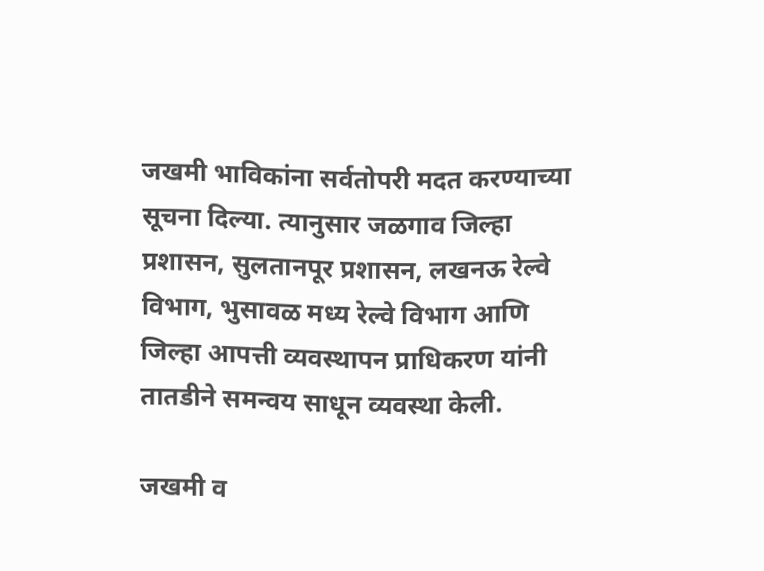जखमी भाविकांना सर्वतोपरी मदत करण्याच्या सूचना दिल्या. त्यानुसार जळगाव जिल्हा प्रशासन, सुलतानपूर प्रशासन, लखनऊ रेल्वे विभाग, भुसावळ मध्य रेल्वे विभाग आणि जिल्हा आपत्ती व्यवस्थापन प्राधिकरण यांनी तातडीने समन्वय साधून व्यवस्था केली.

जखमी व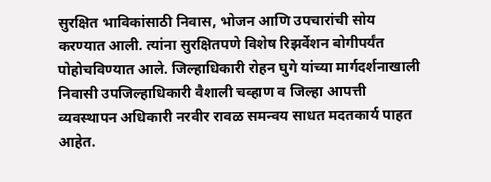सुरक्षित भाविकांसाठी निवास, भोजन आणि उपचारांची सोय करण्यात आली. त्यांना सुरक्षितपणे विशेष रिझर्वेशन बोगीपर्यंत पोहोचविण्यात आले. जिल्हाधिकारी रोहन घुगे यांच्या मार्गदर्शनाखाली निवासी उपजिल्हाधिकारी वैशाली चव्हाण व जिल्हा आपत्ती व्यवस्थापन अधिकारी नरवीर रावळ समन्वय साधत मदतकार्य पाहत आहेत.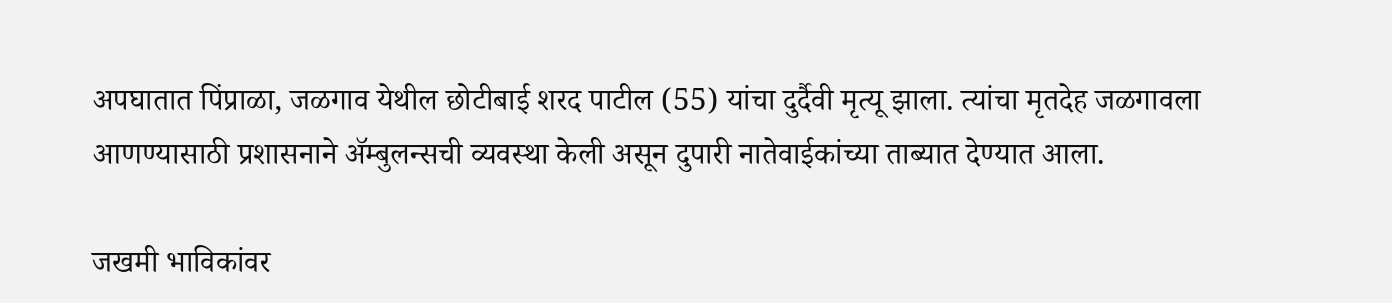अपघातात पिंप्राळा, जळगाव येथील छोटीबाई शरद पाटील (55) यांचा दुर्दैवी मृत्यू झाला. त्यांचा मृतदेह जळगावला आणण्यासाठी प्रशासनाने ॲम्बुलन्सची व्यवस्था केली असून दुपारी नातेवाईकांच्या ताब्यात देण्यात आला.

जखमी भाविकांवर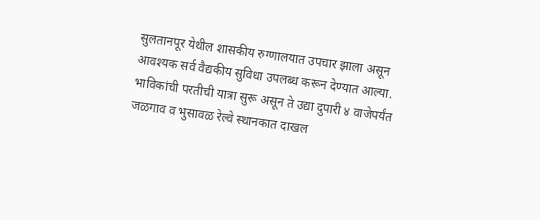सुलतानपूर येथील शासकीय रुग्णालयात उपचार झाला असून आवश्यक सर्व वैद्यकीय सुविधा उपलब्ध करून देण्यात आल्या. भाविकांची परतीची यात्रा सुरू असून ते उद्या दुपारी ४ वाजेपर्यंत जळगाव व भुसावळ रेल्वे स्थानकात दाखल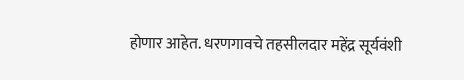होणार आहेत. धरणगावचे तहसीलदार महेंद्र सूर्यवंशी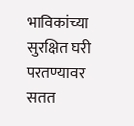भाविकांच्या सुरक्षित घरी परतण्यावर सतत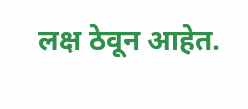लक्ष ठेवून आहेत.